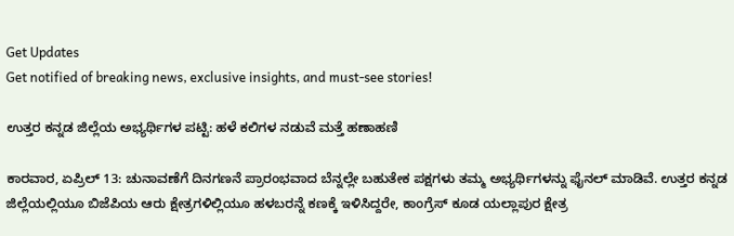Get Updates
Get notified of breaking news, exclusive insights, and must-see stories!

ಉತ್ತರ ಕನ್ನಡ ಜಿಲ್ಲೆಯ ಅಭ್ಯರ್ಥಿಗಳ ಪಟ್ಟಿ: ಹಳೆ ಕಲಿಗಳ ನಡುವೆ ಮತ್ತೆ ಹಣಾಹಣಿ

ಕಾರವಾರ, ಏಪ್ರಿಲ್‌ 13: ಚುನಾವಣೆಗೆ ದಿನಗಣನೆ ಪ್ರಾರಂಭವಾದ ಬೆನ್ನಲ್ಲೇ ಬಹುತೇಕ ಪಕ್ಷಗಳು ತಮ್ಮ‌ ಅಭ್ಯರ್ಥಿಗಳನ್ನು ಫೈನಲ್ ಮಾಡಿವೆ. ಉತ್ತರ ಕನ್ನಡ ಜಿಲ್ಲೆಯಲ್ಲಿಯೂ ಬಿಜೆಪಿಯ ಆರು ಕ್ಷೇತ್ರಗಳಿಲ್ಲಿಯೂ ಹಳಬರನ್ನೆ ಕಣಕ್ಕೆ ಇಳಿಸಿದ್ದರೇ, ಕಾಂಗ್ರೆಸ್ ಕೂಡ ಯಲ್ಲಾಪುರ ಕ್ಷೇತ್ರ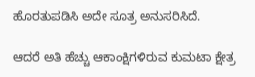ಹೊರತುಪಡಿಸಿ ಅದೇ ಸೂತ್ರ ಅನುಸರಿಸಿದೆ.

ಆದರೆ ಅತಿ ಹೆಚ್ಚು ಆಕಾಂಕ್ಷಿಗಳಿರುವ ಕುಮಟಾ ಕ್ಷೇತ್ರ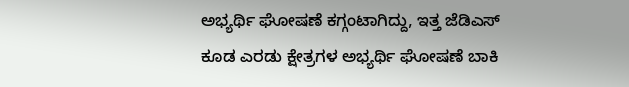ಅಭ್ಯರ್ಥಿ ಘೋಷಣೆ ಕಗ್ಗಂಟಾಗಿದ್ದು, ಇತ್ತ ಜೆಡಿಎಸ್ ಕೂಡ ಎರಡು ಕ್ಷೇತ್ರಗಳ ಅಭ್ಯರ್ಥಿ ಘೋಷಣೆ ಬಾಕಿ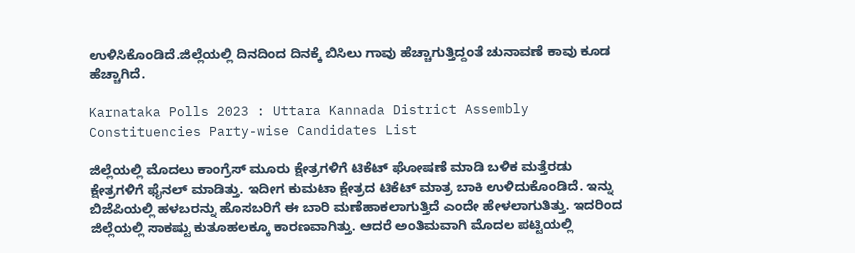ಉಳಿಸಿಕೊಂಡಿದೆ.ಜಿಲ್ಲೆಯಲ್ಲಿ ದಿನದಿಂದ ದಿನಕ್ಕೆ ಬಿಸಿಲು ಗಾವು ಹೆಚ್ಚಾಗುತ್ತಿದ್ದಂತೆ ಚುನಾವಣೆ ಕಾವು ಕೂಡ ಹೆಚ್ಚಾಗಿದೆ.

Karnataka Polls 2023 : Uttara Kannada District Assembly Constituencies Party-wise Candidates List

ಜಿಲ್ಲೆಯಲ್ಲಿ ಮೊದಲು ಕಾಂಗ್ರೆಸ್ ಮೂರು ಕ್ಷೇತ್ರಗಳಿಗೆ ಟಿಕೆಟ್ ಘೋಷಣೆ ಮಾಡಿ ಬಳಿಕ ಮತ್ತೆರಡು ಕ್ಷೇತ್ರಗಳಿಗೆ ಫೈನಲ್ ಮಾಡಿತ್ತು. ಇದೀಗ ಕುಮಟಾ ಕ್ಷೇತ್ರದ ಟಿಕೆಟ್ ಮಾತ್ರ ಬಾಕಿ ಉಳಿದುಕೊಂಡಿದೆ. ಇನ್ನು ಬಿಜೆಪಿಯಲ್ಲಿ ಹಳಬರನ್ನು ಹೊಸಬರಿಗೆ ಈ ಬಾರಿ ಮಣೆಹಾಕಲಾಗುತ್ತಿದೆ ಎಂದೇ ಹೇಳಲಾಗುತಿತ್ತು. ಇದರಿಂದ ಜಿಲ್ಲೆಯಲ್ಲಿ ಸಾಕಷ್ಟು ಕುತೂಹಲಕ್ಕೂ ಕಾರಣವಾಗಿತ್ತು. ಆದರೆ ಅಂತಿಮವಾಗಿ ಮೊದಲ ಪಟ್ಟಿಯಲ್ಲಿ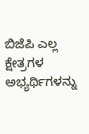ಬಿಜೆಪಿ ಎಲ್ಲ ಕ್ಷೇತ್ರಗಳ ಅಭ್ಯರ್ಥಿಗಳನ್ನು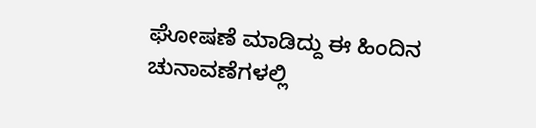ಘೋಷಣೆ ಮಾಡಿದ್ದು ಈ ಹಿಂದಿನ ಚುನಾವಣೆಗಳಲ್ಲಿ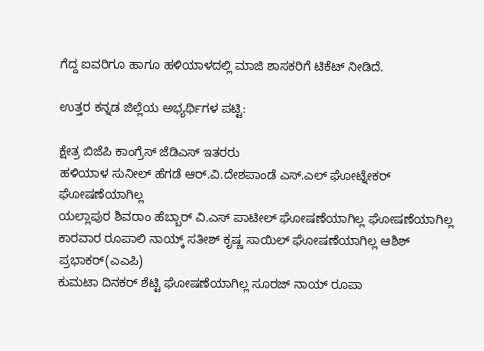ಗೆದ್ದ ಐವರಿಗೂ ಹಾಗೂ ಹಳಿಯಾಳದಲ್ಲಿ ಮಾಜಿ ಶಾಸಕರಿಗೆ ಟಿಕೆಟ್ ನೀಡಿದೆ.

ಉತ್ತರ ಕನ್ನಡ ಜಿಲ್ಲೆಯ ಅಭ್ಯರ್ಥಿಗಳ ಪಟ್ಟಿ:

ಕ್ಷೇತ್ರ ಬಿಜೆಪಿ ಕಾಂಗ್ರೆಸ್ ಜೆಡಿಎಸ್ ಇತರರು
ಹಳಿಯಾಳ ಸುನೀಲ್ ಹೆಗಡೆ ಆರ್.ವಿ.ದೇಶಪಾಂಡೆ ಎಸ್.ಎಲ್ ಘೋಟ್ನೇಕರ್ ಘೋಷಣೆಯಾಗಿಲ್ಲ
ಯಲ್ಲಾಪುರ ಶಿವರಾಂ ಹೆಬ್ಬಾರ್‌ ವಿ.ಎಸ್‌ ಪಾಟೀಲ್‌ ಘೋಷಣೆಯಾಗಿಲ್ಲ ಘೋಷಣೆಯಾಗಿಲ್ಲ
ಕಾರವಾರ ರೂಪಾಲಿ ನಾಯ್ಕ್‌ ಸತೀಶ್‌ ಕೃಷ್ಣ ಸಾಯಿಲ್‌ ಘೋಷಣೆಯಾಗಿಲ್ಲ ಆಶಿಶ್‌ ಪ್ರಭಾಕರ್‌(ಎಎಪಿ)
ಕುಮಟಾ ದಿನಕರ್‌ ಶೆಟ್ಟಿ ಘೋಷಣೆಯಾಗಿಲ್ಲ ಸೂರಜ್ ನಾಯ್ ರೂಪಾ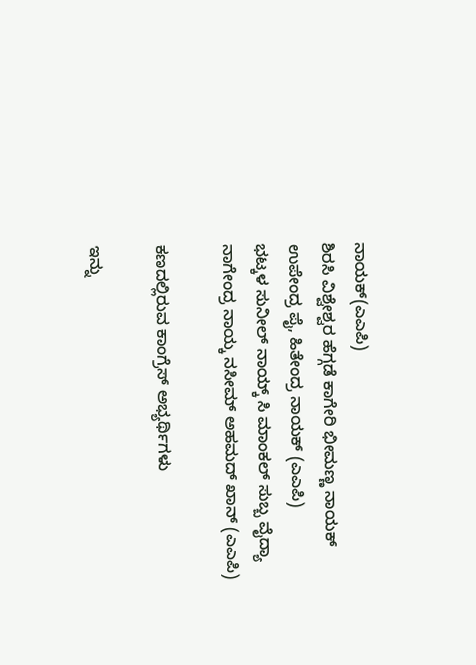ನಾಯಕ್‌(ಎಎಪಿ)
ಶಿರಸಿ ವಿಶ್ವೇಶ್ವರ ಹೆಗ್ಗಡೆ ಕಾಗೇರಿ ಭೀಮಣ್ಣ ನಾಯಕ್‌ ಉಪೇಂದ್ರ ಪೈ, ಹಿತೇಂದ್ರ ನಾಯಕ್‌ (ಎಎಪಿ)
ಭಟ್ಕಳ ಸುನೀಲ್‌ ನಾಯ್ಕ್ ಸಿ ಮಾಂಕಲ್‌ ಸುಬ್ಬ ವೈದ್ಯಾ ನಾಗೇಂದ್ರ ನಾಯ್ಕ ನಸೀಮ್‌ ಅಹಮದ್‌ ಖಾನ್‌ (ಎಎಪಿ)

ಕಣದಲ್ಲಿರುವ ಕಾಂಗ್ರೆಸ್ ಅಭ್ಯರ್ಥಿಗಳು

ಇನ್ನು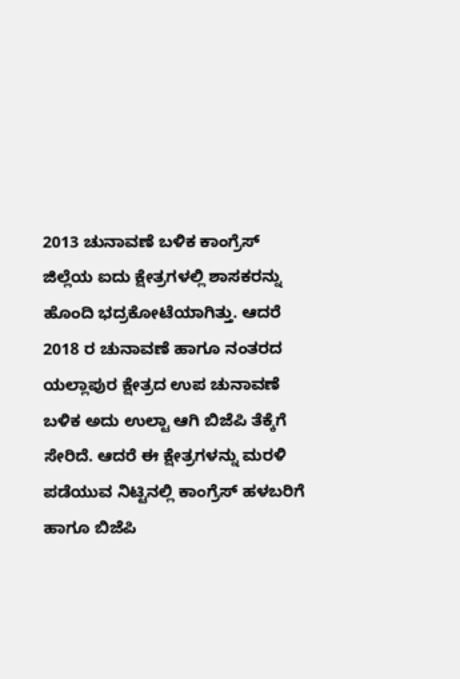2013 ಚುನಾವಣೆ ಬಳಿಕ ಕಾಂಗ್ರೆಸ್ ಜಿಲ್ಲೆಯ ಐದು ಕ್ಷೇತ್ರಗಳಲ್ಲಿ ಶಾಸಕರನ್ನು ಹೊಂದಿ ಭದ್ರಕೋಟೆಯಾಗಿತ್ತು. ಆದರೆ 2018 ರ ಚುನಾವಣೆ ಹಾಗೂ ನಂತರದ ಯಲ್ಲಾಪುರ ಕ್ಷೇತ್ರದ ಉಪ ಚುನಾವಣೆ ಬಳಿಕ ಅದು ಉಲ್ಟಾ ಆಗಿ ಬಿಜೆಪಿ ತೆಕ್ಕೆಗೆ ಸೇರಿದೆ. ಆದರೆ ಈ ಕ್ಷೇತ್ರಗಳನ್ನು ಮರಳಿ ಪಡೆಯುವ ನಿಟ್ಟಿನಲ್ಲಿ ಕಾಂಗ್ರೆಸ್ ಹಳಬರಿಗೆ ಹಾಗೂ ಬಿಜೆಪಿ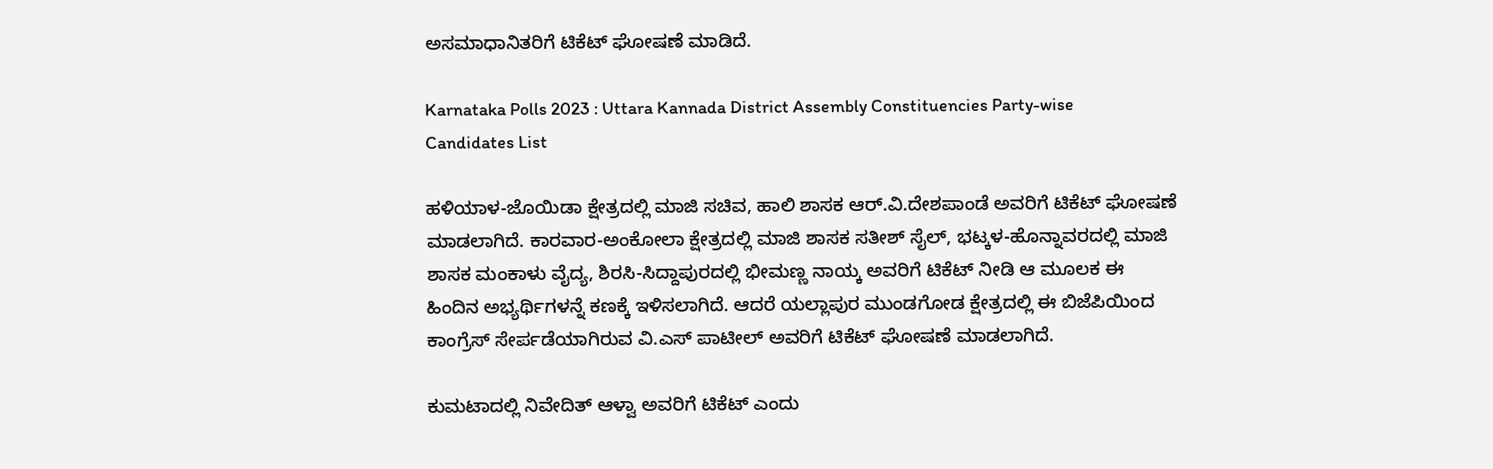ಅಸಮಾಧಾನಿತರಿಗೆ ಟಿಕೆಟ್ ಘೋಷಣೆ ಮಾಡಿದೆ.

Karnataka Polls 2023 : Uttara Kannada District Assembly Constituencies Party-wise Candidates List

ಹಳಿಯಾಳ-ಜೊಯಿಡಾ ಕ್ಷೇತ್ರದಲ್ಲಿ ಮಾಜಿ ಸಚಿವ, ಹಾಲಿ ಶಾಸಕ ಆರ್.ವಿ.ದೇಶಪಾಂಡೆ ಅವರಿಗೆ ಟಿಕೆಟ್ ಘೋಷಣೆ ಮಾಡಲಾಗಿದೆ. ಕಾರವಾರ-ಅಂಕೋಲಾ ಕ್ಷೇತ್ರದಲ್ಲಿ ಮಾಜಿ ಶಾಸಕ ಸತೀಶ್ ಸೈಲ್, ಭಟ್ಕಳ-ಹೊನ್ನಾವರದಲ್ಲಿ ಮಾಜಿ ಶಾಸಕ ಮಂಕಾಳು ವೈದ್ಯ, ಶಿರಸಿ-ಸಿದ್ದಾಪುರದಲ್ಲಿ ಭೀಮಣ್ಣ ನಾಯ್ಕ ಅವರಿಗೆ ಟಿಕೆಟ್ ನೀಡಿ ಆ ಮೂಲಕ ಈ ಹಿಂದಿನ ಅಭ್ಯರ್ಥಿಗಳನ್ನೆ ಕಣಕ್ಕೆ ಇಳಿಸಲಾಗಿದೆ. ಆದರೆ ಯಲ್ಲಾಪುರ ಮುಂಡಗೋಡ ಕ್ಷೇತ್ರದಲ್ಲಿ ಈ ಬಿಜೆಪಿಯಿಂದ ಕಾಂಗ್ರೆಸ್ ಸೇರ್ಪಡೆಯಾಗಿರುವ ವಿ.ಎಸ್ ಪಾಟೀಲ್ ಅವರಿಗೆ ಟಿಕೆಟ್ ಘೋಷಣೆ ಮಾಡಲಾಗಿದೆ.

ಕುಮಟಾದಲ್ಲಿ ನಿವೇದಿತ್ ಆಳ್ವಾ ಅವರಿಗೆ ಟಿಕೆಟ್ ಎಂದು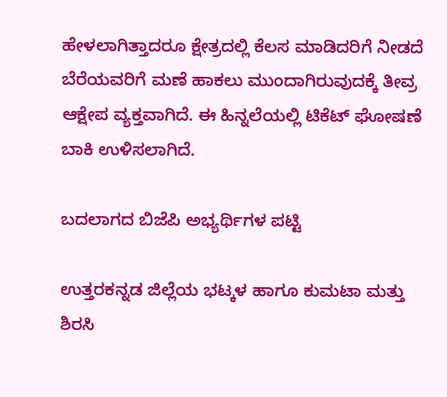ಹೇಳಲಾಗಿತ್ತಾದರೂ ಕ್ಷೇತ್ರದಲ್ಲಿ ಕೆಲಸ ಮಾಡಿದರಿಗೆ ನೀಡದೆ ಬೆರೆಯವರಿಗೆ ಮಣೆ ಹಾಕಲು ಮುಂದಾಗಿರುವುದಕ್ಕೆ ತೀವ್ರ ಆಕ್ಷೇಪ ವ್ಯಕ್ತವಾಗಿದೆ. ಈ ಹಿನ್ನಲೆಯಲ್ಲಿ ಟಿಕೆಟ್ ಘೋಷಣೆ ಬಾಕಿ‌ ಉಳಿಸಲಾಗಿದೆ.

ಬದಲಾಗದ ಬಿಜೆಪಿ ಅಭ್ಯರ್ಥಿಗಳ ಪಟ್ಟಿ

ಉತ್ತರಕನ್ನಡ ಜಿಲ್ಲೆಯ ಭಟ್ಕಳ ಹಾಗೂ ಕುಮಟಾ ಮತ್ತು ಶಿರಸಿ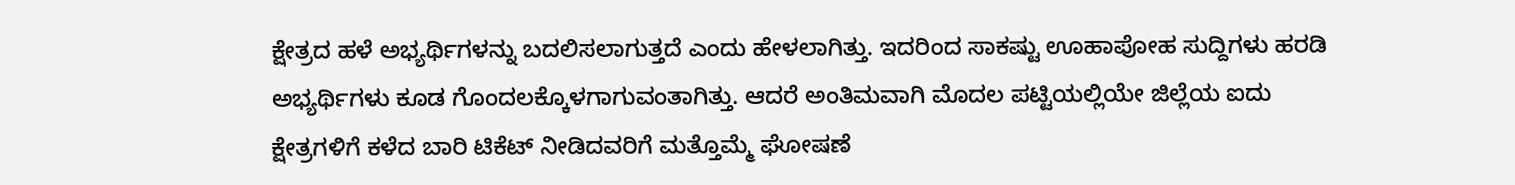ಕ್ಷೇತ್ರದ ಹಳೆ ಅಭ್ಯರ್ಥಿಗಳನ್ನು ಬದಲಿಸಲಾಗುತ್ತದೆ ಎಂದು ಹೇಳಲಾಗಿತ್ತು. ಇದರಿಂದ ಸಾಕಷ್ಟು ಊಹಾಪೋಹ ಸುದ್ದಿಗಳು ಹರಡಿ ಅಭ್ಯರ್ಥಿಗಳು ಕೂಡ ಗೊಂದಲಕ್ಕೊಳಗಾಗುವಂತಾಗಿತ್ತು. ಆದರೆ ಅಂತಿಮವಾಗಿ ಮೊದಲ ಪಟ್ಟಿಯಲ್ಲಿಯೇ ಜಿಲ್ಲೆಯ ಐದು ಕ್ಷೇತ್ರಗಳಿಗೆ ಕಳೆದ ಬಾರಿ ಟಿಕೆಟ್ ನೀಡಿದವರಿಗೆ ಮತ್ತೊಮ್ಮೆ ಘೋಷಣೆ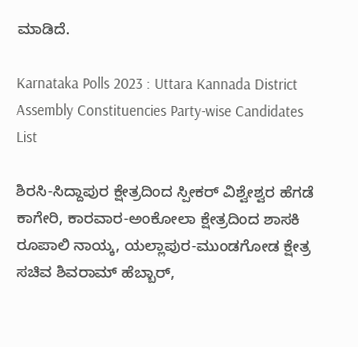ಮಾಡಿದೆ.

Karnataka Polls 2023 : Uttara Kannada District Assembly Constituencies Party-wise Candidates List

ಶಿರಸಿ-ಸಿದ್ದಾಪುರ ಕ್ಷೇತ್ರದಿಂದ ಸ್ಪೀಕರ್ ವಿಶ್ವೇಶ್ವರ ಹೆಗಡೆ ಕಾಗೇರಿ, ಕಾರವಾರ-ಅಂಕೋಲಾ ಕ್ಷೇತ್ರದಿಂದ ಶಾಸಕಿ ರೂಪಾಲಿ ನಾಯ್ಕ, ಯಲ್ಲಾಪುರ-ಮುಂಡಗೋಡ ಕ್ಷೇತ್ರ ಸಚಿವ ಶಿವರಾಮ್ ಹೆಬ್ಬಾರ್,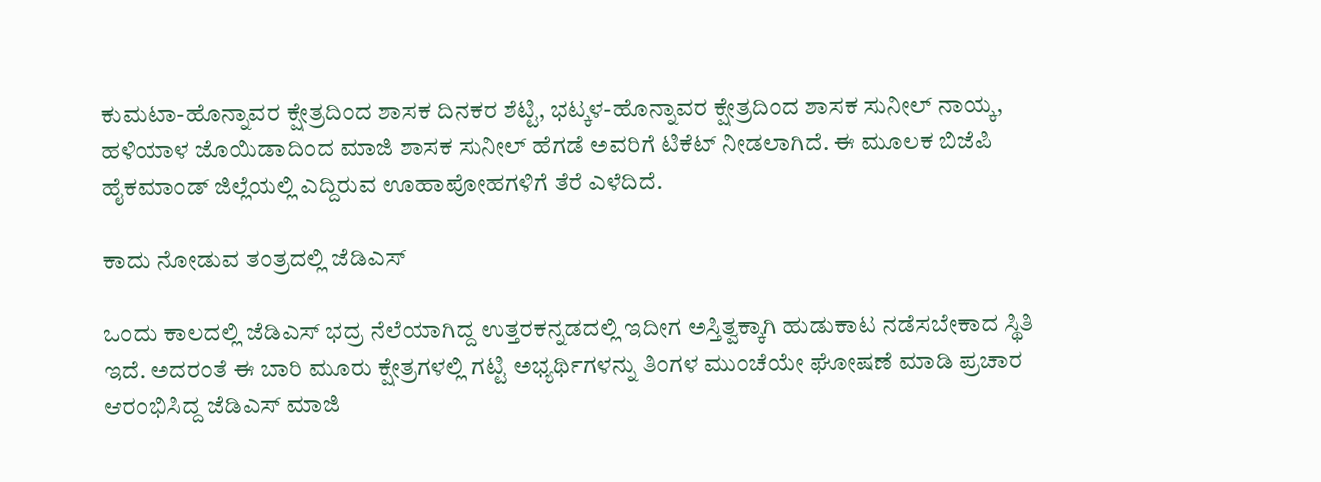ಕುಮಟಾ-ಹೊನ್ನಾವರ ಕ್ಷೇತ್ರದಿಂದ ಶಾಸಕ ದಿನಕರ ಶೆಟ್ಟಿ, ಭಟ್ಕಳ-ಹೊನ್ನಾವರ ಕ್ಷೇತ್ರದಿಂದ ಶಾಸಕ ಸುನೀಲ್ ನಾಯ್ಕ, ಹಳಿಯಾಳ ಜೊಯಿಡಾದಿಂದ ಮಾಜಿ ಶಾಸಕ ಸುನೀಲ್ ಹೆಗಡೆ ಅವರಿಗೆ ಟಿಕೆಟ್ ನೀಡಲಾಗಿದೆ. ಈ ಮೂಲಕ ಬಿಜೆಪಿ ಹೈಕಮಾಂಡ್ ಜಿಲ್ಲೆಯಲ್ಲಿ ಎದ್ದಿರುವ ಊಹಾಪೋಹಗಳಿಗೆ ತೆರೆ ಎಳೆದಿದೆ.

ಕಾದು ನೋಡುವ ತಂತ್ರದಲ್ಲಿ ಜೆಡಿಎಸ್

ಒಂದು ಕಾಲದಲ್ಲಿ ಜೆಡಿಎಸ್ ಭದ್ರ ನೆಲೆಯಾಗಿದ್ದ ಉತ್ತರಕನ್ನಡದಲ್ಲಿ ಇದೀಗ ಅಸ್ತಿತ್ವಕ್ಕಾಗಿ ಹುಡುಕಾಟ ನಡೆಸಬೇಕಾದ ಸ್ಥಿತಿ ಇದೆ. ಅದರಂತೆ ಈ ಬಾರಿ ಮೂರು ಕ್ಷೇತ್ರಗಳಲ್ಲಿ ಗಟ್ಟಿ ಅಭ್ಯರ್ಥಿಗಳನ್ನು ತಿಂಗಳ ಮುಂಚೆಯೇ ಘೋಷಣೆ ಮಾಡಿ ಪ್ರಚಾರ ಆರಂಭಿಸಿದ್ದ ಜೆಡಿಎಸ್ ಮಾಜಿ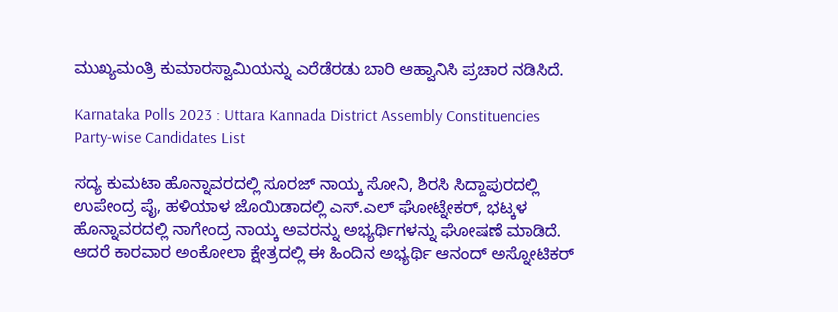ಮುಖ್ಯಮಂತ್ರಿ ಕುಮಾರಸ್ವಾಮಿಯನ್ನು ಎರೆಡೆರಡು ಬಾರಿ ಆಹ್ವಾನಿಸಿ ಪ್ರಚಾರ ನಡಿಸಿದೆ.

Karnataka Polls 2023 : Uttara Kannada District Assembly Constituencies Party-wise Candidates List

ಸದ್ಯ ಕುಮಟಾ ಹೊನ್ನಾವರದಲ್ಲಿ ಸೂರಜ್ ನಾಯ್ಕ ಸೋನಿ, ಶಿರಸಿ ಸಿದ್ದಾಪುರದಲ್ಲಿ ಉಪೇಂದ್ರ ಪೈ, ಹಳಿಯಾಳ ಜೊಯಿಡಾದಲ್ಲಿ ಎಸ್.ಎಲ್ ಘೋಟ್ನೇಕರ್, ಭಟ್ಕಳ ಹೊನ್ನಾವರದಲ್ಲಿ ನಾಗೇಂದ್ರ ನಾಯ್ಕ ಅವರನ್ನು ಅಭ್ಯರ್ಥಿಗಳನ್ನು ಘೋಷಣೆ ಮಾಡಿದೆ. ಆದರೆ ಕಾರವಾರ ಅಂಕೋಲಾ‌ ಕ್ಷೇತ್ರದಲ್ಲಿ ಈ ಹಿಂದಿನ ಅಭ್ಯರ್ಥಿ ಆನಂದ್ ಅಸ್ನೋಟಿಕರ್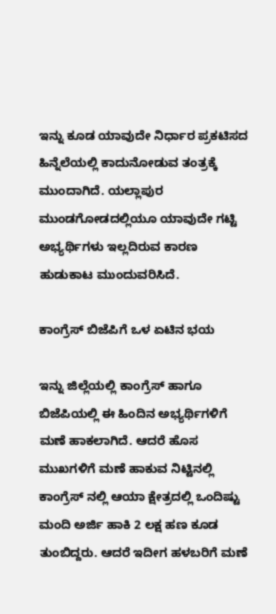ಇನ್ನು ಕೂಡ ಯಾವುದೇ ನಿರ್ಧಾರ ಪ್ರಕಟಿಸದ ಹಿನ್ನೆಲೆಯಲ್ಲಿ ಕಾದುನೋಡುವ ತಂತ್ರಕ್ಕೆ ಮುಂದಾಗಿದೆ. ಯಲ್ಲಾಪುರ ಮುಂಡಗೋಡದಲ್ಲಿಯೂ ಯಾವುದೇ ಗಟ್ಟಿ ಅಭ್ಯರ್ಥಿಗಳು ಇಲ್ಲದಿರುವ ಕಾರಣ ಹುಡುಕಾಟ ಮುಂದುವರಿಸಿದೆ.

ಕಾಂಗ್ರೆಸ್ ಬಿಜೆಪಿಗೆ ಒಳ ಏಟಿನ ಭಯ

ಇನ್ನು ಜಿಲ್ಲೆಯಲ್ಲಿ ಕಾಂಗ್ರೆಸ್ ಹಾಗೂ ಬಿಜೆಪಿಯಲ್ಲಿ ಈ ಹಿಂದಿನ ಅಭ್ಯರ್ಥಿಗಳಿಗೆ ಮಣೆ ಹಾಕಲಾಗಿದೆ. ಆದರೆ ಹೊಸ ಮುಖಗಳಿಗೆ ಮಣೆ ಹಾಕುವ ನಿಟ್ಟಿನಲ್ಲಿ ಕಾಂಗ್ರೆಸ್ ನಲ್ಲಿ ಆಯಾ ಕ್ಷೇತ್ರದಲ್ಲಿ ಒಂದಿಷ್ಟು ಮಂದಿ ಅರ್ಜಿ ಹಾಕಿ 2 ಲಕ್ಷ ಹಣ ಕೂಡ ತುಂಬಿದ್ದರು. ಆದರೆ ಇದೀಗ ಹಳಬರಿಗೆ ಮಣೆ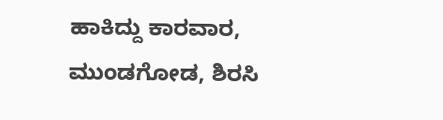ಹಾಕಿದ್ದು ಕಾರವಾರ, ಮುಂಡಗೋಡ, ಶಿರಸಿ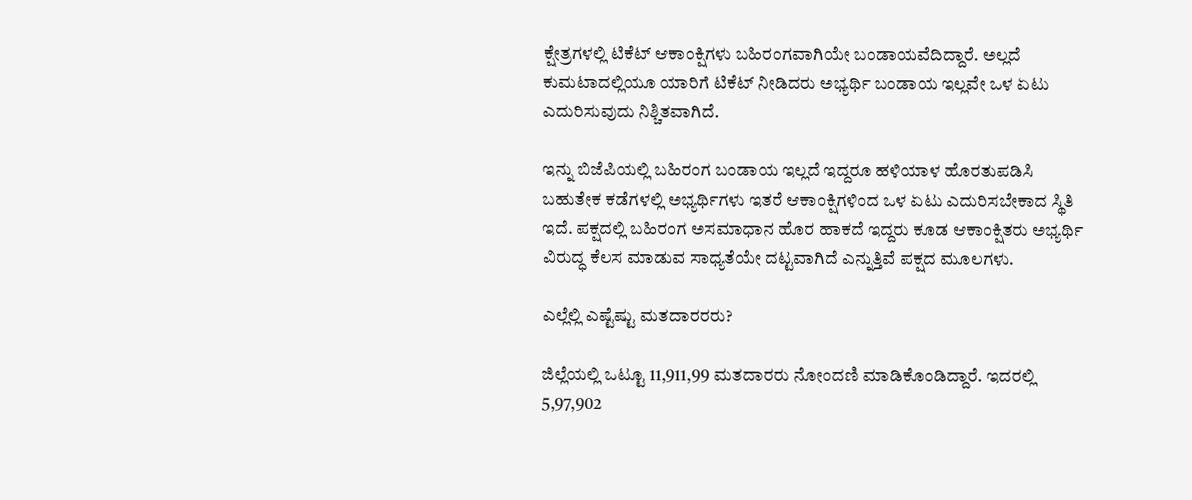ಕ್ಷೇತ್ರಗಳಲ್ಲಿ ಟಿಕೆಟ್ ಆಕಾಂಕ್ಷಿಗಳು ಬಹಿರಂಗವಾಗಿಯೇ ಬಂಡಾಯವೆದಿದ್ದಾರೆ. ಅಲ್ಲದೆ ಕುಮಟಾದಲ್ಲಿಯೂ ಯಾರಿಗೆ ಟಿಕೆಟ್ ನೀಡಿದರು ಅಭ್ಯರ್ಥಿ ಬಂಡಾಯ ಇಲ್ಲವೇ ಒಳ ಏಟು ಎದುರಿಸುವುದು ನಿಶ್ಚಿತವಾಗಿದೆ.

ಇನ್ನು ಬಿಜೆಪಿಯಲ್ಲಿ ಬಹಿರಂಗ ಬಂಡಾಯ ಇಲ್ಲದೆ ಇದ್ದರೂ ಹಳಿಯಾಳ ಹೊರತುಪಡಿಸಿ ಬಹುತೇಕ ಕಡೆಗಳಲ್ಲಿ ಅಭ್ಯರ್ಥಿಗಳು ಇತರೆ ಆಕಾಂಕ್ಷಿಗಳಿಂದ ಒಳ ಏಟು ಎದುರಿಸಬೇಕಾದ ಸ್ಥಿತಿ ಇದೆ. ಪಕ್ಷದಲ್ಲಿ ಬಹಿರಂಗ ಅಸಮಾಧಾನ ಹೊರ ಹಾಕದೆ ಇದ್ದರು ಕೂಡ ಆಕಾಂಕ್ಷಿತರು ಅಭ್ಯರ್ಥಿ ವಿರುದ್ಧ ಕೆಲಸ ಮಾಡುವ ಸಾಧ್ಯತೆಯೇ ದಟ್ಟವಾಗಿದೆ ಎನ್ನುತ್ತಿವೆ ಪಕ್ಷದ ಮೂಲಗಳು.

ಎಲ್ಲೆಲ್ಲಿ ಎಷ್ಟೆಷ್ಟು ಮತದಾರರರು?

ಜಿಲ್ಲೆಯಲ್ಲಿ ಒಟ್ಟೂ 11,911,99 ಮತದಾರರು ನೋಂದಣಿ ಮಾಡಿಕೊಂಡಿದ್ದಾರೆ. ಇದರಲ್ಲಿ 5,97,902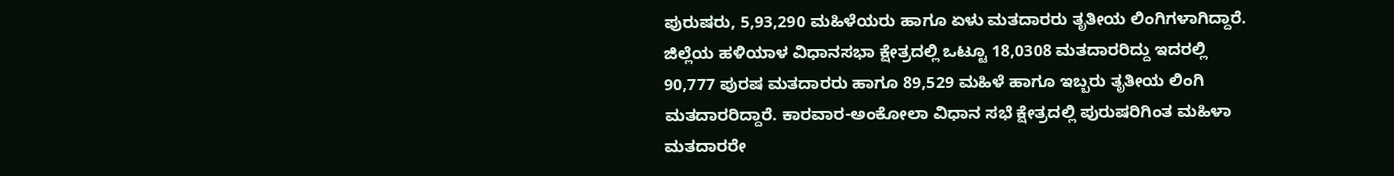ಪುರುಷರು, 5,93,290 ಮಹಿಳೆಯರು ಹಾಗೂ ಏಳು ಮತದಾರರು ತೃತೀಯ ಲಿಂಗಿಗಳಾಗಿದ್ದಾರೆ. ಜಿಲ್ಲೆಯ ಹಳಿಯಾಳ ವಿಧಾನಸಭಾ ಕ್ಷೇತ್ರದಲ್ಲಿ ಒಟ್ಟೂ 18,0308 ಮತದಾರರಿದ್ದು ಇದರಲ್ಲಿ 90,777 ಪುರಷ ಮತದಾರರು ಹಾಗೂ 89,529 ಮಹಿಳೆ ಹಾಗೂ ಇಬ್ಬರು ತೃತೀಯ ಲಿಂಗಿ ಮತದಾರರಿದ್ದಾರೆ. ಕಾರವಾರ-ಅಂಕೋಲಾ ವಿಧಾನ ಸಭೆ ಕ್ಷೇತ್ರದಲ್ಲಿ ಪುರುಷರಿಗಿಂತ ಮಹಿಳಾ ಮತದಾರರೇ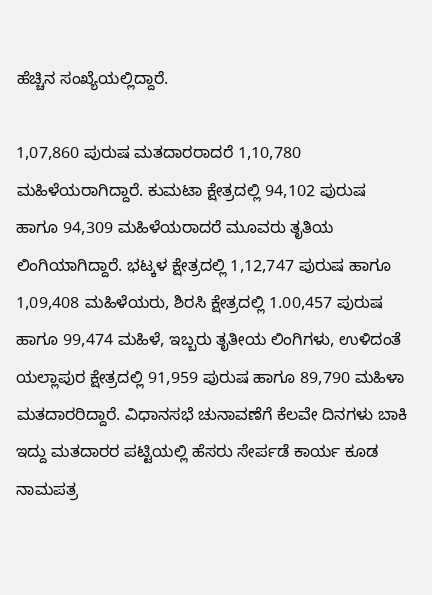ಹೆಚ್ಚಿನ ಸಂಖ್ಯೆಯಲ್ಲಿದ್ದಾರೆ.

1,07,860 ಪುರುಷ ಮತದಾರರಾದರೆ 1,10,780 ಮಹಿಳೆಯರಾಗಿದ್ದಾರೆ. ಕುಮಟಾ ಕ್ಷೇತ್ರದಲ್ಲಿ 94,102 ಪುರುಷ ಹಾಗೂ 94,309 ಮಹಿಳೆಯರಾದರೆ ಮೂವರು ತೃತಿಯ ಲಿಂಗಿಯಾಗಿದ್ದಾರೆ. ಭಟ್ಕಳ ಕ್ಷೇತ್ರದಲ್ಲಿ 1,12,747 ಪುರುಷ ಹಾಗೂ 1,09,408 ಮಹಿಳೆಯರು, ಶಿರಸಿ ಕ್ಷೇತ್ರದಲ್ಲಿ 1.00,457 ಪುರುಷ ಹಾಗೂ 99,474 ಮಹಿಳೆ, ಇಬ್ಬರು ತೃತೀಯ ಲಿಂಗಿಗಳು, ಉಳಿದಂತೆ ಯಲ್ಲಾಪುರ ಕ್ಷೇತ್ರದಲ್ಲಿ 91,959 ಪುರುಷ ಹಾಗೂ 89,790 ಮಹಿಳಾ ಮತದಾರರಿದ್ದಾರೆ. ವಿಧಾನಸಭೆ ಚುನಾವಣೆಗೆ ಕೆಲವೇ ದಿನಗಳು ಬಾಕಿ ಇದ್ದು ಮತದಾರರ ಪಟ್ಟಿಯಲ್ಲಿ ಹೆಸರು ಸೇರ್ಪಡೆ ಕಾರ್ಯ ಕೂಡ ನಾಮಪತ್ರ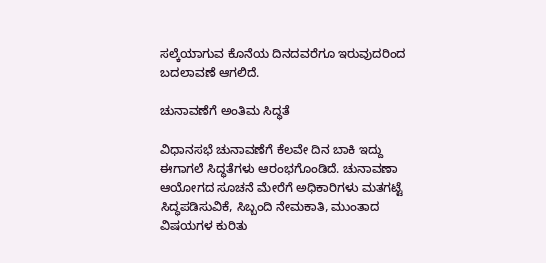ಸಲ್ಕೆಯಾಗುವ ಕೊನೆಯ ದಿನದವರೆಗೂ ಇರುವುದರಿಂದ ಬದಲಾವಣೆ ಆಗಲಿದೆ.

ಚುನಾವಣೆಗೆ ಅಂತಿಮ ಸಿದ್ಧತೆ

ವಿಧಾನಸಭೆ ಚುನಾವಣೆಗೆ ಕೆಲವೇ ದಿನ ಬಾಕಿ ಇದ್ದು ಈಗಾಗಲೆ ಸಿದ್ಧತೆಗಳು ಆರಂಭಗೊಂಡಿದೆ. ಚುನಾವಣಾ ಆಯೋಗದ ಸೂಚನೆ ಮೇರೆಗೆ ಅಧಿಕಾರಿಗಳು ಮತಗಟ್ಟೆ ಸಿದ್ಧಪಡಿಸುವಿಕೆ, ಸಿಬ್ಬಂದಿ ನೇಮಕಾತಿ, ಮುಂತಾದ ವಿಷಯಗಳ ಕುರಿತು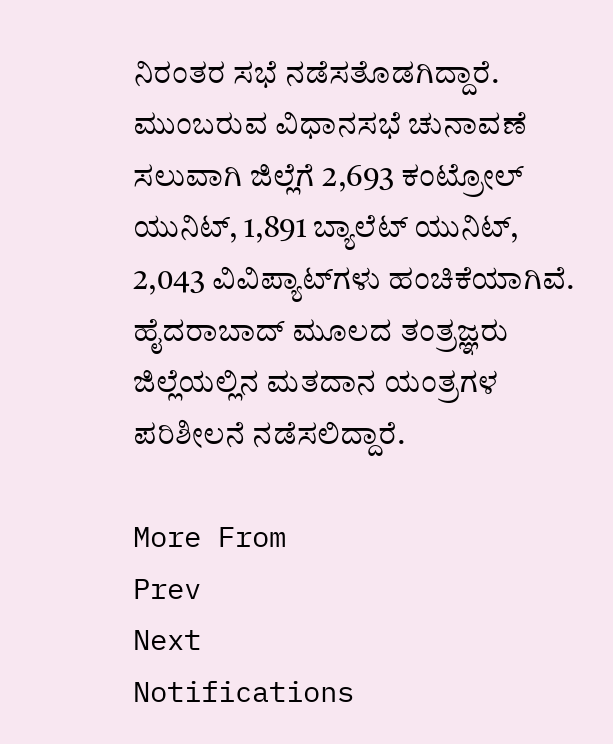ನಿರಂತರ ಸಭೆ ನಡೆಸತೊಡಗಿದ್ದಾರೆ. ಮುಂಬರುವ ವಿಧಾನಸಭೆ ಚುನಾವಣೆ ಸಲುವಾಗಿ ಜಿಲ್ಲೆಗೆ 2,693 ಕಂಟ್ರೋಲ್ ಯುನಿಟ್, 1,891 ಬ್ಯಾಲೆಟ್ ಯುನಿಟ್, 2,043 ವಿವಿಪ್ಯಾಟ್‌ಗಳು ಹಂಚಿಕೆಯಾಗಿವೆ. ಹೈದರಾಬಾದ್ ಮೂಲದ ತಂತ್ರಜ್ಞರು ಜಿಲ್ಲೆಯಲ್ಲಿನ ಮತದಾನ ಯಂತ್ರಗಳ ಪರಿಶೀಲನೆ ನಡೆಸಲಿದ್ದಾರೆ.

More From
Prev
Next
Notifications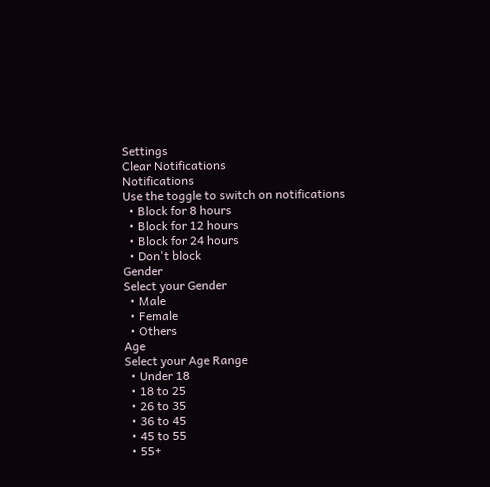Settings
Clear Notifications
Notifications
Use the toggle to switch on notifications
  • Block for 8 hours
  • Block for 12 hours
  • Block for 24 hours
  • Don't block
Gender
Select your Gender
  • Male
  • Female
  • Others
Age
Select your Age Range
  • Under 18
  • 18 to 25
  • 26 to 35
  • 36 to 45
  • 45 to 55
  • 55+